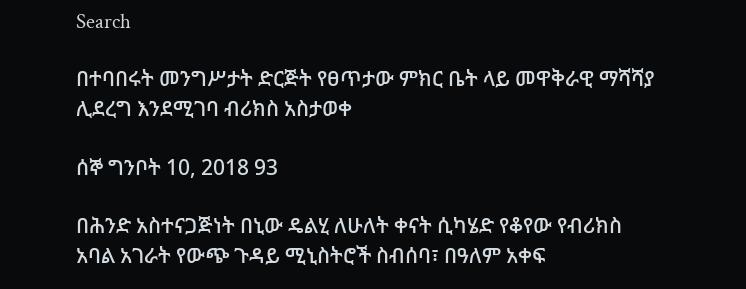Search

በተባበሩት መንግሥታት ድርጅት የፀጥታው ምክር ቤት ላይ መዋቅራዊ ማሻሻያ ሊደረግ እንደሚገባ ብሪክስ አስታወቀ

ሰኞ ግንቦት 10, 2018 93

በሕንድ አስተናጋጅነት በኒው ዴልሂ ለሁለት ቀናት ሲካሄድ የቆየው የብሪክስ አባል አገራት የውጭ ጉዳይ ሚኒስትሮች ስብሰባ፣ በዓለም አቀፍ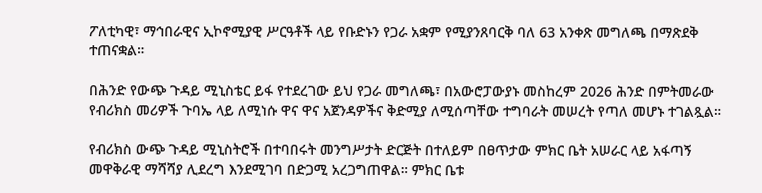ፖለቲካዊ፣ ማኅበራዊና ኢኮኖሚያዊ ሥርዓቶች ላይ የቡድኑን የጋራ አቋም የሚያንጸባርቅ ባለ 63 አንቀጽ መግለጫ በማጽደቅ ተጠናቋል።

በሕንድ የውጭ ጉዳይ ሚኒስቴር ይፋ የተደረገው ይህ የጋራ መግለጫ፣ በአውሮፓውያኑ መስከረም 2026 ሕንድ በምትመራው የብሪክስ መሪዎች ጉባኤ ላይ ለሚነሱ ዋና ዋና አጀንዳዎችና ቅድሚያ ለሚሰጣቸው ተግባራት መሠረት የጣለ መሆኑ ተገልጿል።

የብሪክስ ውጭ ጉዳይ ሚኒስትሮች በተባበሩት መንግሥታት ድርጅት በተለይም በፀጥታው ምክር ቤት አሠራር ላይ አፋጣኝ መዋቅራዊ ማሻሻያ ሊደረግ እንደሚገባ በድጋሚ አረጋግጠዋል። ምክር ቤቱ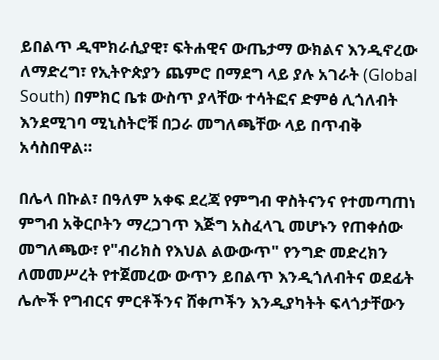ይበልጥ ዲሞክራሲያዊ፣ ፍትሐዊና ውጤታማ ውክልና እንዲኖረው ለማድረግ፣ የኢትዮጵያን ጨምሮ በማደግ ላይ ያሉ አገራት (Global South) በምክር ቤቱ ውስጥ ያላቸው ተሳትፎና ድምፅ ሊጎለብት እንደሚገባ ሚኒስትሮቹ በጋራ መግለጫቸው ላይ በጥብቅ አሳስበዋል።

በሌላ በኩል፣ በዓለም አቀፍ ደረጃ የምግብ ዋስትናንና የተመጣጠነ ምግብ አቅርቦትን ማረጋገጥ እጅግ አስፈላጊ መሆኑን የጠቀሰው መግለጫው፣ የ"ብሪክስ የእህል ልውውጥ" የንግድ መድረክን ለመመሥረት የተጀመረው ውጥን ይበልጥ እንዲጎለብትና ወደፊት ሌሎች የግብርና ምርቶችንና ሸቀጦችን እንዲያካትት ፍላጎታቸውን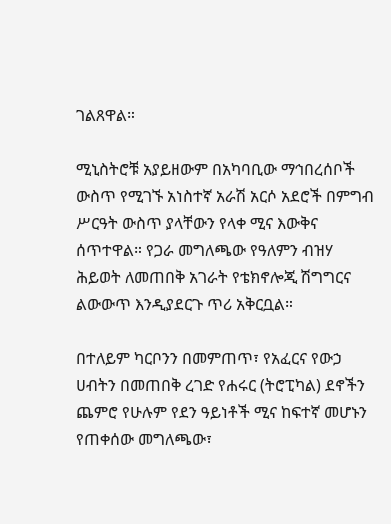ገልጸዋል።

ሚኒስትሮቹ አያይዘውም በአካባቢው ማኅበረሰቦች ውስጥ የሚገኙ አነስተኛ አራሽ አርሶ አደሮች በምግብ ሥርዓት ውስጥ ያላቸውን የላቀ ሚና እውቅና ሰጥተዋል። የጋራ መግለጫው የዓለምን ብዝሃ ሕይወት ለመጠበቅ አገራት የቴክኖሎጂ ሽግግርና ልውውጥ እንዲያደርጉ ጥሪ አቅርቧል።

በተለይም ካርቦንን በመምጠጥ፣ የአፈርና የውኃ ሀብትን በመጠበቅ ረገድ የሐሩር (ትሮፒካል) ደኖችን ጨምሮ የሁሉም የደን ዓይነቶች ሚና ከፍተኛ መሆኑን የጠቀሰው መግለጫው፣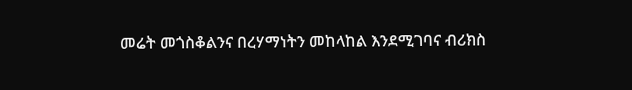መሬት መጎስቆልንና በረሃማነትን መከላከል እንደሚገባና ብሪክስ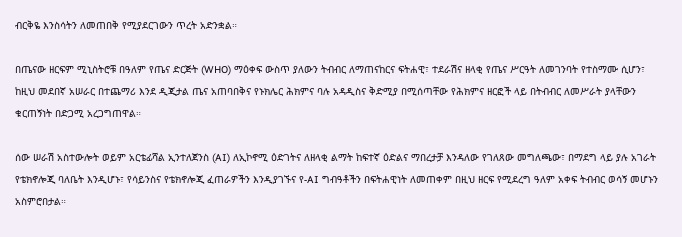ብርቅዬ እንስሳትን ለመጠበቅ የሚያደርገውን ጥረት አድንቋል።

በጤናው ዘርፍም ሚኒስትሮቹ በዓለም የጤና ድርጅት (WHO) ማዕቀፍ ውስጥ ያለውን ትብብር ለማጠናከርና ፍትሐዊ፣ ተደራሽና ዘላቂ የጤና ሥርዓት ለመገንባት የተስማሙ ሲሆን፣ ከዚህ መደበኛ አሠራር በተጨማሪ እንደ ዲጂታል ጤና አጠባበቅና የኑክሌር ሕክምና ባሉ አዳዲስና ቅድሚያ በሚሰጣቸው የሕክምና ዘርፎች ላይ በትብብር ለመሥራት ያላቸውን ቁርጠኝነት በድጋሚ አረጋግጠዋል።

ሰው ሠራሽ አስተውሎት ወይም አርቴፊሻል ኢንተለጀንስ (AI) ለኢኮኖሚ ዕድገትና ለዘላቂ ልማት ከፍተኛ ዕድልና ማበረታቻ እንዳለው የገለጸው መግለጫው፣ በማደግ ላይ ያሉ አገራት የቴክኖሎጂ ባለቤት እንዲሆኑ፣ የሳይንስና የቴክኖሎጂ ፈጠራዎችን እንዲያገኙና የ-AI ግብዓቶችን በፍትሐዊነት ለመጠቀም በዚህ ዘርፍ የሚደረግ ዓለም አቀፍ ትብብር ወሳኝ መሆኑን አስምሮበታል።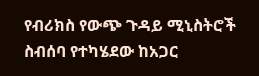የብሪክስ የውጭ ጉዳይ ሚኒስትሮች ስብሰባ የተካሄደው ከአጋር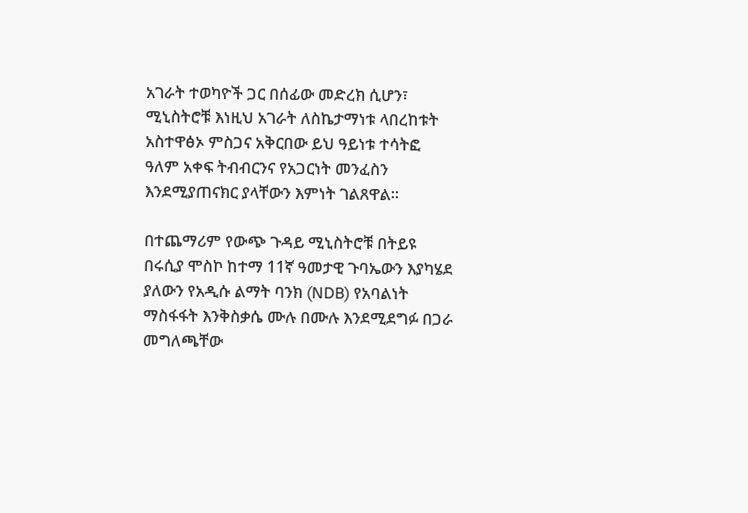አገራት ተወካዮች ጋር በሰፊው መድረክ ሲሆን፣ ሚኒስትሮቹ እነዚህ አገራት ለስኬታማነቱ ላበረከቱት አስተዋፅኦ ምስጋና አቅርበው ይህ ዓይነቱ ተሳትፎ ዓለም አቀፍ ትብብርንና የአጋርነት መንፈስን እንደሚያጠናክር ያላቸውን እምነት ገልጸዋል።

በተጨማሪም የውጭ ጉዳይ ሚኒስትሮቹ በትይዩ በሩሲያ ሞስኮ ከተማ 11ኛ ዓመታዊ ጉባኤውን እያካሄደ ያለውን የአዲሱ ልማት ባንክ (NDB) የአባልነት ማስፋፋት እንቅስቃሴ ሙሉ በሙሉ እንደሚደግፉ በጋራ መግለጫቸው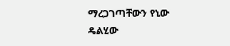ማረጋገጣቸውን የኒው ዴልሂው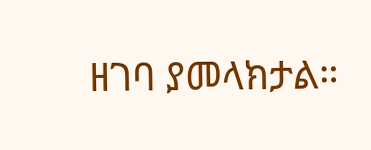ዘገባ ያመላክታል።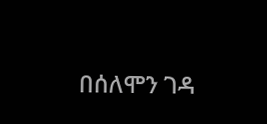በሰለሞን ገዳ